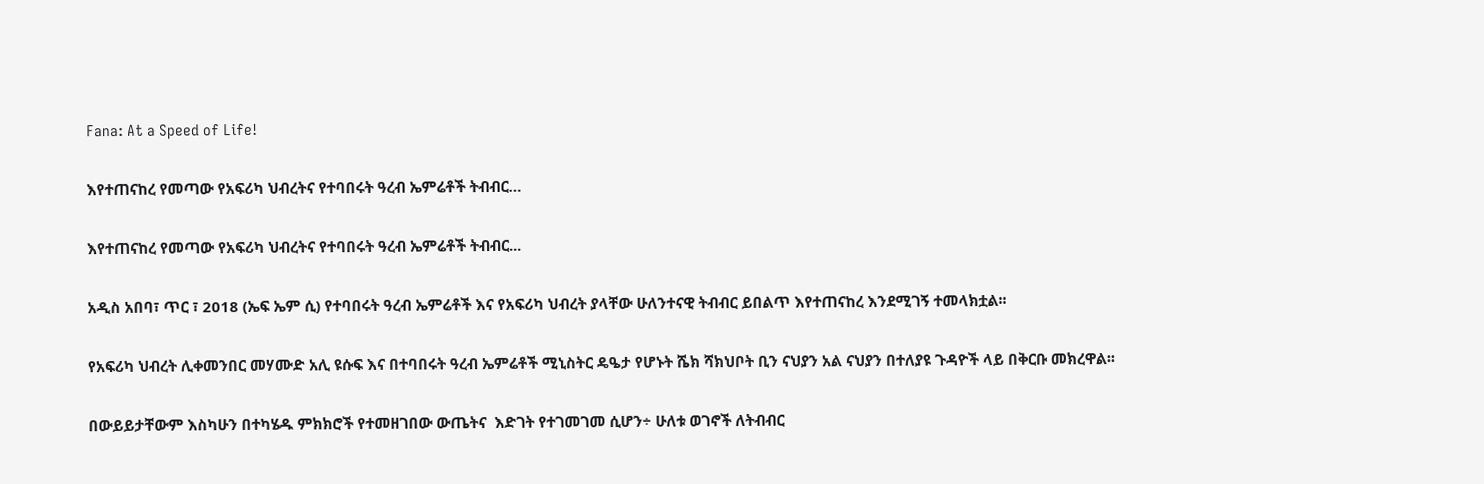Fana: At a Speed of Life!

እየተጠናከረ የመጣው የአፍሪካ ህብረትና የተባበሩት ዓረብ ኤምሬቶች ትብብር…

እየተጠናከረ የመጣው የአፍሪካ ህብረትና የተባበሩት ዓረብ ኤምሬቶች ትብብር...

አዲስ አበባ፣ ጥር ፣ 2018 (ኤፍ ኤም ሲ) የተባበሩት ዓረብ ኤምሬቶች እና የአፍሪካ ህብረት ያላቸው ሁለንተናዊ ትብብር ይበልጥ እየተጠናከረ እንደሚገኝ ተመላክቷል፡፡

የአፍሪካ ህብረት ሊቀመንበር መሃሙድ አሊ ዩሱፍ እና በተባበሩት ዓረብ ኤምሬቶች ሚኒስትር ዴዔታ የሆኑት ሼክ ሻክህቦት ቢን ናህያን አል ናህያን በተለያዩ ጉዳዮች ላይ በቅርቡ መክረዋል፡፡

በውይይታቸውም እስካሁን በተካሄዱ ምክክሮች የተመዘገበው ውጤትና  እድገት የተገመገመ ሲሆን÷ ሁለቱ ወገኖች ለትብብር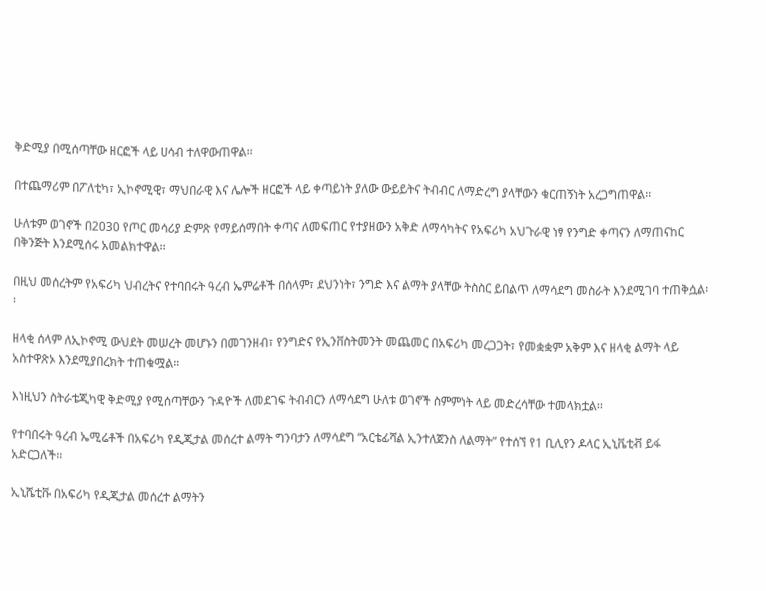ቅድሚያ በሚሰጣቸው ዘርፎች ላይ ሀሳብ ተለዋውጠዋል፡፡

በተጨማሪም በፖለቲካ፣ ኢኮኖሚዊ፣ ማህበራዊ እና ሌሎች ዘርፎች ላይ ቀጣይነት ያለው ውይይትና ትብብር ለማድረግ ያላቸውን ቁርጠኝነት አረጋግጠዋል፡፡

ሁለቱም ወገኖች በ2030 የጦር መሳሪያ ድምጽ የማይሰማበት ቀጣና ለመፍጠር የተያዘውን አቅድ ለማሳካትና የአፍሪካ አህጉራዊ ነፃ የንግድ ቀጣናን ለማጠናከር በቅንጅት እንደሚሰሩ አመልክተዋል፡፡

በዚህ መሰረትም የአፍሪካ ህብረትና የተባበሩት ዓረብ ኤምሬቶች በሰላም፣ ደህንነት፣ ንግድ እና ልማት ያላቸው ትስስር ይበልጥ ለማሳደግ መስራት እንደሚገባ ተጠቅሷል፡፡

ዘላቂ ሰላም ለኢኮኖሚ ውህደት መሠረት መሆኑን በመገንዘብ፣ የንግድና የኢንቨስትመንት መጨመር በአፍሪካ መረጋጋት፣ የመቋቋም አቅም እና ዘላቂ ልማት ላይ አስተዋጽኦ እንደሚያበረክት ተጠቁሟል።

እነዚህን ስትራቴጂካዊ ቅድሚያ የሚሰጣቸውን ጉዳዮች ለመደገፍ ትብብርን ለማሳደግ ሁለቱ ወገኖች ስምምነት ላይ መድረሳቸው ተመላክቷል፡፡

የተባበሩት ዓረብ ኤሚሬቶች በአፍሪካ የዲጂታል መሰረተ ልማት ግንባታን ለማሳደግ “አርቴፊሻል ኢንተለጀንስ ለልማት” የተሰኘ የ1 ቢሊየን ዶላር ኢኒቬቲቭ ይፋ አድርጋለች፡፡

ኢኒሼቲቩ በአፍሪካ የዲጂታል መሰረተ ልማትን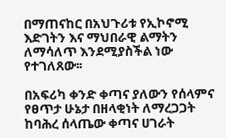በማጠናከር በአህጉሪቱ የኢኮኖሚ እድገትን እና ማህበራዊ ልማትን ለማሳለጥ እንደሚያስችል ነው የተገለጸው፡፡

በአፍሪካ ቀንድ ቀጣና ያለውን የሰላምና የፀጥታ ሁኔታ በዘላቂነት ለማረጋጋት ከባሕረ ሰላጤው ቀጣና ሀገራት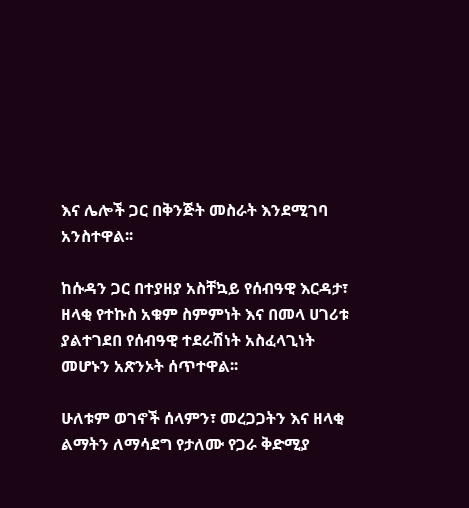እና ሌሎች ጋር በቅንጅት መስራት እንደሚገባ አንስተዋል፡፡

ከሱዳን ጋር በተያዘያ አስቸኳይ የሰብዓዊ እርዳታ፣ ዘላቂ የተኩስ አቁም ስምምነት እና በመላ ሀገሪቱ ያልተገደበ የሰብዓዊ ተደራሽነት አስፈላጊነት መሆኑን አጽንኦት ሰጥተዋል፡፡

ሁለቱም ወገኖች ሰላምን፣ መረጋጋትን እና ዘላቂ ልማትን ለማሳደግ የታለሙ የጋራ ቅድሚያ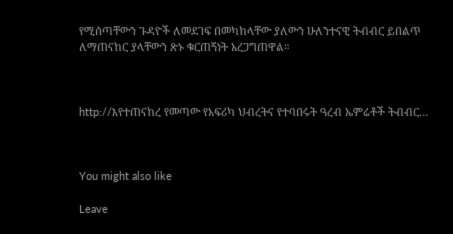የሚሰጣቸውን ጉዳዮች ለመደገፍ በመካከላቸው ያለውን ሁለንተናዊ ትብብር ይበልጥ ለማጠናከር ያላቸውን ጽኑ ቁርጠኝነት አረጋግጠዋል።



http://እየተጠናከረ የመጣው የአፍሪካ ህብረትና የተባበሩት ዓረብ ኤምሬቶች ትብብር…



You might also like

Leave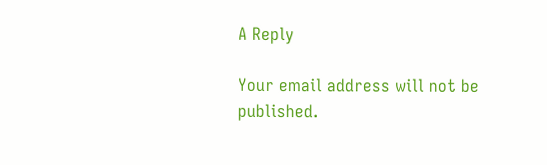A Reply

Your email address will not be published.